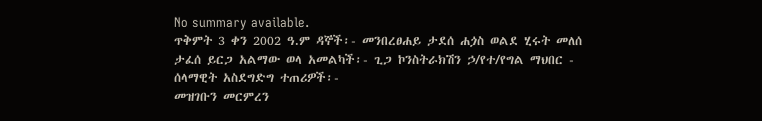No summary available.
ጥቅምት 3 ቀን 2002 ዓ.ም ዳኞች፡- መንበረፀሐይ ታደሰ ሐጏስ ወልደ ሂሩት መለሰ ታፈሰ ይርጋ አልማው ወላ አመልካች፡- ጊጋ ኮንስትራክሽን ኃ/የተ/የግል ማህበር - ሰላማዊት አስደግድግ ተጠሪዎች፡-
መዝገቡን መርምረን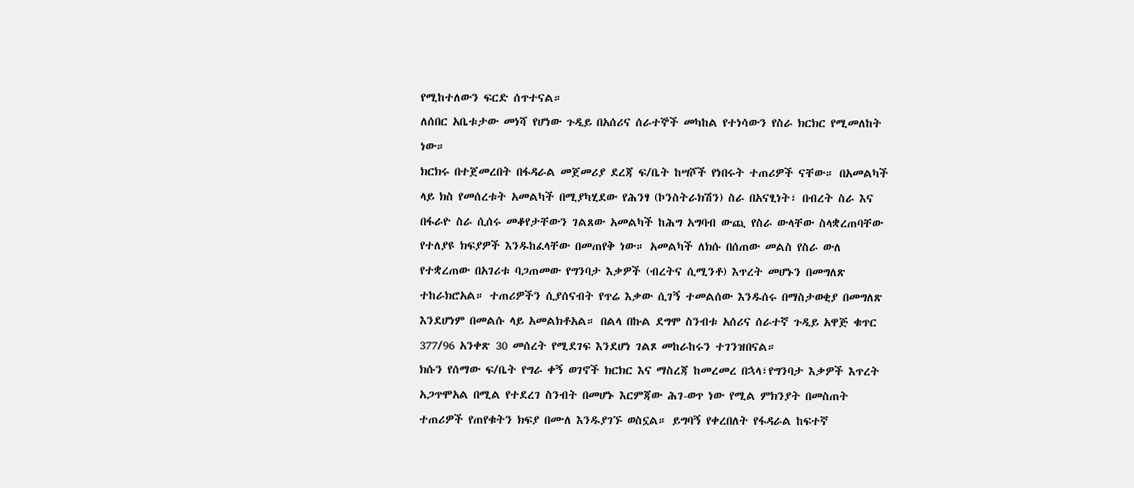የሚከተለውን ፍርድ ሰጥተናል።
ለሰበር አቤቱታው መነሻ የሆነው ጉዲይ በአሰሪና ሰራተኞች መካከል የተነሳውን የስራ ክርክር የሚመለከት ነው።
ክርክሩ በተጀመረበት በፋዳራል መጀመሪያ ደረጃ ፍ/ቤት ከሣሾች የነበሩት ተጠሪዎች ናቸው። በአመልካች ላይ ክስ የመሰረቱት አመልካች በሚያካሂደው የሕንፃ (ኮንስትራክሽን) ስራ በአናፂነት፣ በብረት ስራ እና በፋራዮ ስራ ሲሰሩ መቆየታቸውን ገልጸው አመልካች ከሕግ አግባብ ውጪ የስራ ውላቸው ስላቋረጠባቸው የተለያዩ ክፍያዎች እንዱከፈላቸው በመጠየቅ ነው። አመልካች ለክሱ በሰጠው መልስ የስራ ውለ የተቋረጠው በአገሪቱ ባጋጠመው የግንባታ እቃዎች (ብረትና ሲሚንቶ) እጥረት መሆኑን በመግለጽ ተከራክሮአል። ተጠሪዎችን ሲያሰናብት የጥሬ እቃው ሲገኝ ተመልሰው እንዱሰሩ በማስታወቂያ በመግለጽ እንደሆነም በመልሱ ላይ አመልክቶአል። በልላ በኩል ደግሞ ስንብቱ አሰሪና ሰራተኛ ጉዲይ አዋጅ ቁጥር 377/96 አንቀጽ 30 መሰረት የሚደገፍ እንደሆነ ገልጾ መከራከሩን ተገንዝበናል።
ክሱን የሰማው ፍ/ቤት የግራ ቀኝ ወገኖች ክርክር እና ማስረጃ ከመረመረ በኋላ፣የግንባታ እቃዎች እጥረት አጋጥሞአል በሚል የተደረገ ስንብት በመሆኑ እርምጃው ሕገ-ወጥ ነው የሚል ምክንያት በመስጠት ተጠሪዎች የጠየቁትን ክፍያ በሙለ እንዱያገኙ ወስኗል። ይግባኝ የቀረበለት የፋዳራል ከፍተኛ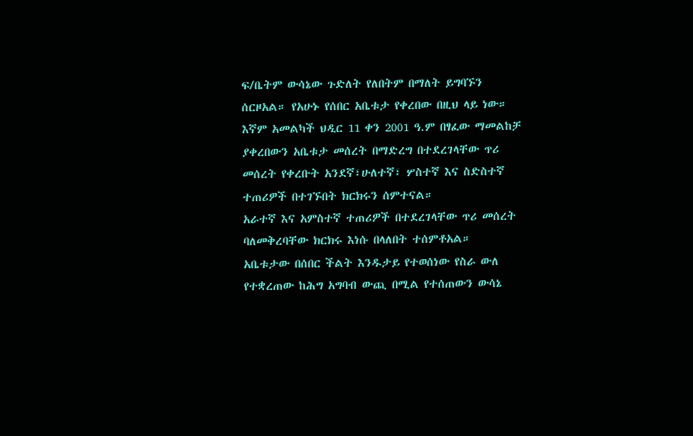ፍ/ቤትም ውሳኔው ጉድለት የለበትም በማለት ይግባኙን ሰርዞአል። የአሁኑ የሰበር አቤቱታ የቀረበው በዚህ ላይ ነው።
እኛም አመልካች ህዲር 11 ቀን 2001 ዓ.ም በፃፈው ማመልከቻ ያቀረበውን አቤቱታ መሰረት በማድረግ በተደረገላቸው ጥሪ መሰረት የቀረቡት አንደኛ፣ሁለተኛ፣ ሦስተኛ እና ስድስተኛ ተጠሪዎች በተገኙበት ክርክሩን ሰምተናል።
አራተኛ እና አምስተኛ ተጠሪዎች በተደረገላቸው ጥሪ መሰረት ባለመቅረባቸው ክርክሩ እነሱ በላለበት ተሰምቶአል።
አቤቱታው በሰበር ችልት እንዱታይ የተወሰነው የስራ ውለ የተቋረጠው ከሕግ አግባብ ውጪ በሚል የተሰጠውን ውሳኔ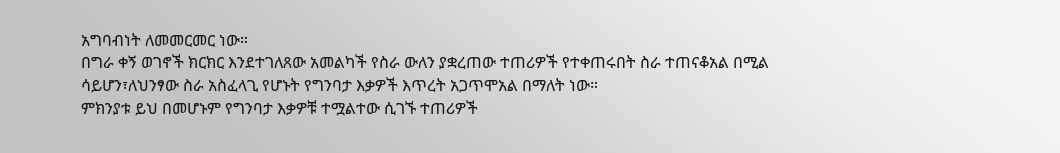አግባብነት ለመመርመር ነው።
በግራ ቀኝ ወገኖች ክርክር እንደተገለጸው አመልካች የስራ ውለን ያቋረጠው ተጠሪዎች የተቀጠሩበት ስራ ተጠናቆአል በሚል ሳይሆን፣ለህንፃው ስራ አስፈላጊ የሆኑት የግንባታ እቃዎች እጥረት አጋጥሞአል በማለት ነው።
ምክንያቱ ይህ በመሆኑም የግንባታ እቃዎቹ ተሟልተው ሲገኙ ተጠሪዎች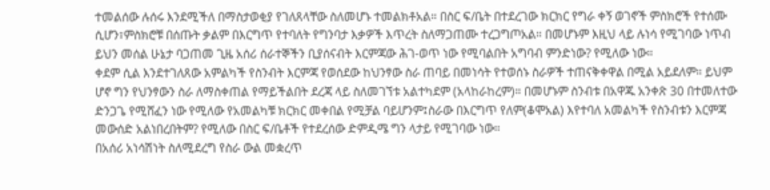ተመልሰው ሉሰሩ እንደሚችለ በማስታወቂያ የገለጸላቸው ስለመሆኑ ተመልክቶአል። በስር ፍ/ቤት በተደረገው ክርክር የግራ ቀኝ ወገኖች ምስክሮች የተሰሙ ሲሆን፣ምስክሮቹ በሰጡት ቃልም በእርግጥ የተባለት የግንባታ እቃዎች እጥረት ስለማጋጠሙ ተረጋግጦአል። በመሆኑም እዚህ ላይ ሉነሳ የሚገባው ነጥብ ይህን መሰል ሁኔታ ባጋጠመ ጊዜ አሰሪ ሰራተኞችን ቢያሰናብት እርምጃው ሕገ-ወጥ ነው የሚባልበት አግባብ ምንድነው? የሚለው ነው።
ቀደም ሲል እንደተገለጸው አምልካች የስንብት እርምጃ የወሰደው ከህንፃው ስራ ጠባይ በመነሳት የተወሰኑ ስራዎች ተጠናቅቀዋል በሚል አይደለም። ይህም ሆኖ ግን የህንፃውን ስራ ለማስቀጠል የማይችልበት ደረጃ ላይ ስለመገኘቱ አልተካደም (አላከራከረም)። በመሆኑም ስንብቱ በአዋጁ አንቀጽ 30 በተመለተው ድንጋጌ የሚሸፈን ነው የሚለው የአመልካቹ ክርክር መቀበል የሚቻል ባይሆንም፤ስራው በእርግጥ የለም(ቆሞአል) እየተባለ አመልካች የስንብቱን እርምጃ መውሰድ አልነበረበትም? የሚለው በስር ፍ/ቤቶች የተደረሰው ድምዲሜ ግን ላታይ የሚገባው ነው።
በአሰሪ አነሳሽነት ስለሚደረግ የስራ ውል መቋረጥ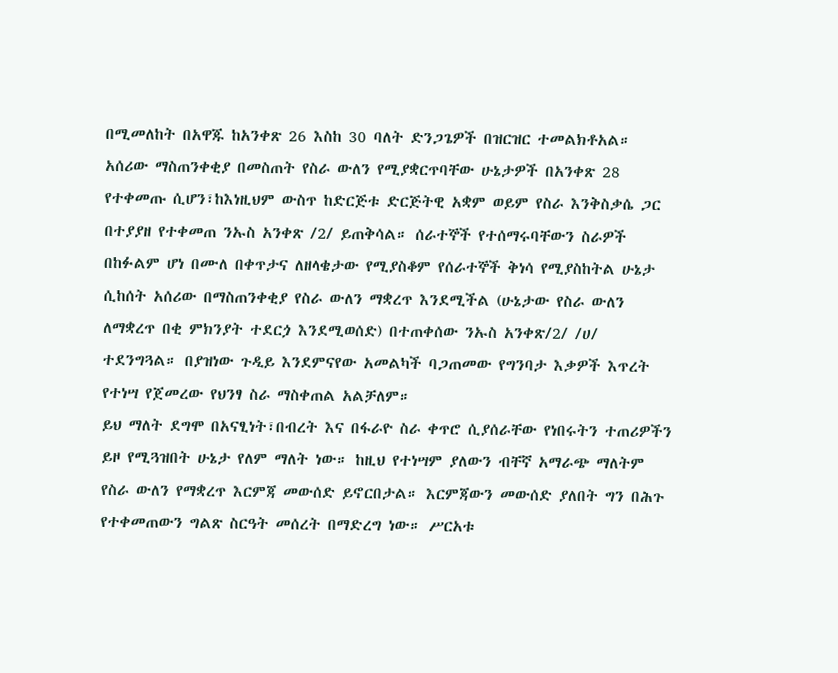በሚመለከት በአዋጁ ከአንቀጽ 26 እስከ 30 ባለት ድንጋጌዎች በዝርዝር ተመልክቶአል። አሰሪው ማስጠንቀቂያ በመስጠት የስራ ውለን የሚያቋርጥባቸው ሁኔታዎች በአንቀጽ 28 የተቀመጡ ሲሆን፣ከእነዚህም ውስጥ ከድርጅቱ ድርጅትዊ አቋም ወይም የስራ እንቅስቃሴ ጋር በተያያዘ የተቀመጠ ንኡስ አንቀጽ /2/ ይጠቅሳል። ሰራተኞች የተሰማሩባቸውን ስራዎች በከፉልም ሆነ በሙለ በቀጥታና ለዘላቄታው የሚያስቆም የሰራተኞች ቅነሳ የሚያስከትል ሁኔታ ሲከሰት አሰሪው በማስጠንቀቂያ የስራ ውለን ማቋረጥ እንደሚችል (ሁኔታው የስራ ውለን ለማቋረጥ በቂ ምክንያት ተደርጏ እንደሚወሰድ) በተጠቀሰው ንኡስ አንቀጽ/2/ /ሀ/ ተደንግጓል። በያዝነው ጉዲይ እንደምናየው አመልካች ባጋጠመው የግንባታ እቃዎች እጥረት የተነሣ የጀመረው የህንፃ ስራ ማስቀጠል አልቻለም።
ይህ ማለት ደግሞ በአናፂነት፣በብረት እና በፋራዮ ስራ ቀጥሮ ሲያሰራቸው የነበሩትን ተጠሪዎችን ይዞ የሚጓዝበት ሁኔታ የለም ማለት ነው። ከዚህ የተነሣም ያለውን ብቸኛ አማራጭ ማለትም የስራ ውለን የማቋረጥ እርምጃ መውሰድ ይኖርበታል። እርምጃውን መውሰድ ያለበት ግን በሕጉ የተቀመጠውን ግልጽ ስርዓት መሰረት በማድረግ ነው። ሥርአቱ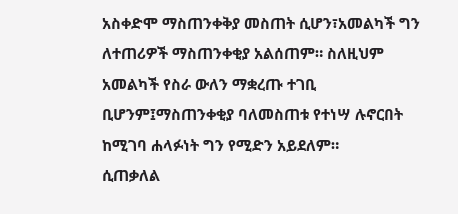አስቀድሞ ማስጠንቀቅያ መስጠት ሲሆን፣አመልካች ግን ለተጠሪዎች ማስጠንቀቂያ አልሰጠም። ስለዚህም አመልካች የስራ ውለን ማቋረጡ ተገቢ ቢሆንም፤ማስጠንቀቂያ ባለመስጠቱ የተነሣ ሉኖርበት ከሚገባ ሐላፉነት ግን የሚድን አይደለም።
ሲጠቃለል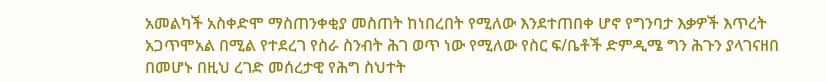አመልካች አስቀድሞ ማስጠንቀቂያ መስጠት ከነበረበት የሚለው እንደተጠበቀ ሆኖ የግንባታ እቃዎች እጥረት አጋጥሞአል በሚል የተደረገ የስራ ስንብት ሕገ ወጥ ነው የሚለው የስር ፍ/ቤቶች ድምዲሜ ግን ሕጉን ያላገናዘበ በመሆኑ በዚህ ረገድ መሰረታዊ የሕግ ስህተት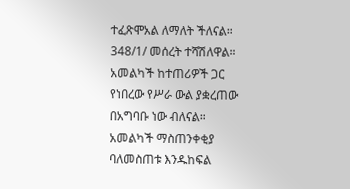ተፈጽሞአል ለማለት ችለናል።
348/1/ መሰረት ተሻሽለዋል።
አመልካች ከተጠሪዎች ጋር የነበረው የሥራ ውል ያቋረጠው በአግባቡ ነው ብለናል።
አመልካች ማስጠንቀቂያ ባለመስጠቱ እንዱከፍል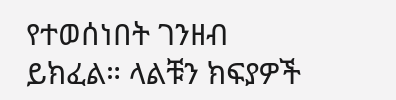የተወሰነበት ገንዘብ ይክፈል። ላልቹን ክፍያዎች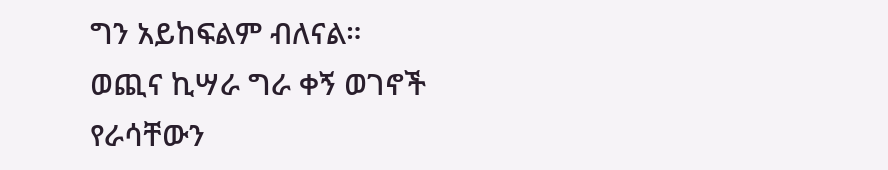ግን አይከፍልም ብለናል።
ወጪና ኪሣራ ግራ ቀኝ ወገኖች የራሳቸውን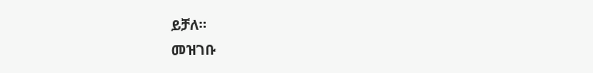ይቻለ።
መዝገቡ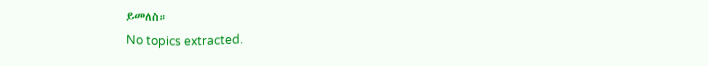ይመለስ።
No topics extracted.